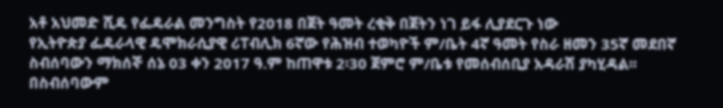አቶ አህመድ ሺዴ የፌዴራል መንግስት የ2018 በጀት ዓመት ረቂቅ በጀትን ነገ ይፋ ሊያደርጉ ነው
የኢትዮጵያ ፌዴራላዊ ዴሞክራሲያዊ ሪፐብሊክ 6ኛው የሕዝብ ተወካዮች ም/ቤት 4ኛ ዓመት የስራ ዘመን 35ኛ መደበኛ ስብሰባውን ማክሰኞ ሰኔ 03 ቀን 2017 ዓ.ም ከጠዋቱ 2፡30 ጀምሮ ም/ቤቱ የመሰብሰቢያ አዳራሽ ያካሂዳል፡፡
በስብሰባውም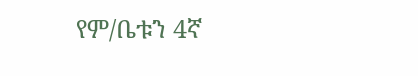የም/ቤቱን 4ኛ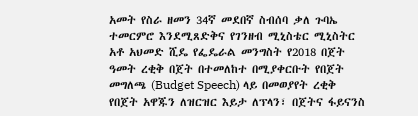አመት የስራ ዘመን 34ኛ መደበኛ ስብሰባ ቃለ ጉባኤ ተመርምሮ እንደሚጸድቅና የገንዘብ ሚኒስቴር ሚኒስትር አቶ አህመድ ሺዴ የፌዴራል መንግስት የ2018 በጀት ዓመት ረቂቅ በጀት በተመለከተ በሚያቀርቡት የበጀት መግለጫ (Budget Speech) ላይ በመወያየት ረቂቅ የበጀት አዋጁን ለዝርዝር እይታ ለፕላን፣ በጀትና ፋይናንስ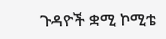ጉዳዮች ቋሚ ኮሚቴ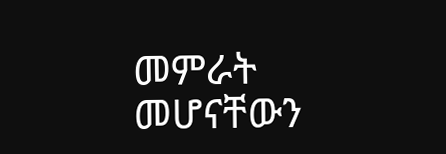መምራት መሆናቸውን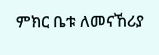ምክር ቤቱ ለመናኸሪያ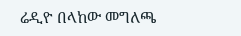ሬዲዮ በላከው መግለጫ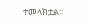ተመላክቷል፡፡